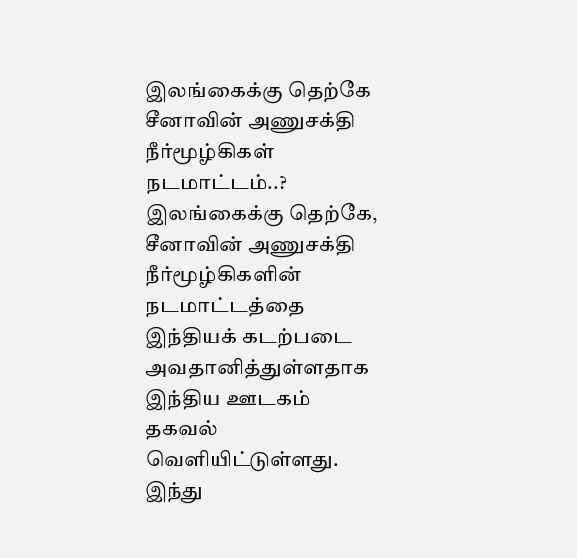இலங்கைக்கு தெற்கே சீனாவின் அணுசக்தி நீர்மூழ்கிகள் நடமாட்டம்..?
இலங்கைக்கு தெற்கே, சீனாவின் அணுசக்தி நீர்மூழ்கிகளின் நடமாட்டத்தை இந்தியக் கடற்படை அவதானித்துள்ளதாக இந்திய ஊடகம் தகவல் வெளியிட்டுள்ளது.
இந்து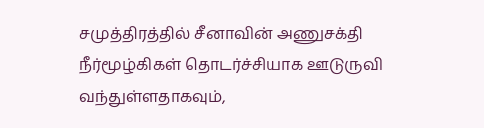சமுத்திரத்தில் சீனாவின் அணுசக்தி நீர்மூழ்கிகள் தொடர்ச்சியாக ஊடுருவி வந்துள்ளதாகவும்,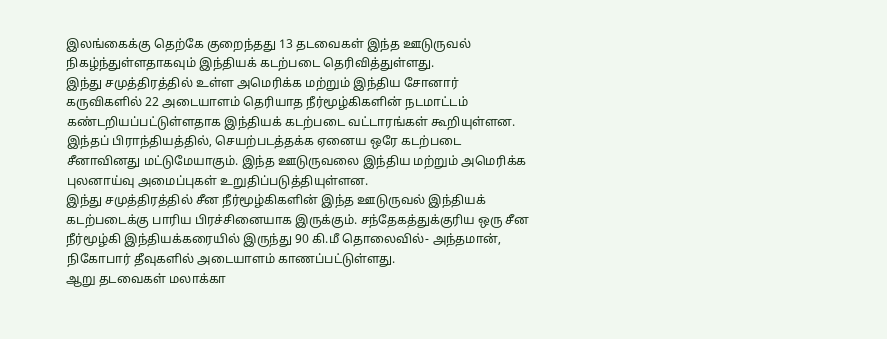இலங்கைக்கு தெற்கே குறைந்தது 13 தடவைகள் இந்த ஊடுருவல் நிகழ்ந்துள்ளதாகவும் இந்தியக் கடற்படை தெரிவித்துள்ளது.
இந்து சமுத்திரத்தில் உள்ள அமெரிக்க மற்றும் இந்திய சோனார் கருவிகளில் 22 அடையாளம் தெரியாத நீர்மூழ்கிகளின் நடமாட்டம் கண்டறியப்பட்டுள்ளதாக இந்தியக் கடற்படை வட்டாரங்கள் கூறியுள்ளன. இந்தப் பிராந்தியத்தில், செயற்படத்தக்க ஏனைய ஒரே கடற்படை சீனாவினது மட்டுமேயாகும். இந்த ஊடுருவலை இந்திய மற்றும் அமெரிக்க புலனாய்வு அமைப்புகள் உறுதிப்படுத்தியுள்ளன.
இந்து சமுத்திரத்தில் சீன நீர்மூழ்கிகளின் இந்த ஊடுருவல் இந்தியக் கடற்படைக்கு பாரிய பிரச்சினையாக இருக்கும். சந்தேகத்துக்குரிய ஒரு சீன நீர்மூழ்கி இந்தியக்கரையில் இருந்து 90 கி.மீ தொலைவில்- அந்தமான், நிகோபார் தீவுகளில் அடையாளம் காணப்பட்டுள்ளது.
ஆறு தடவைகள் மலாக்கா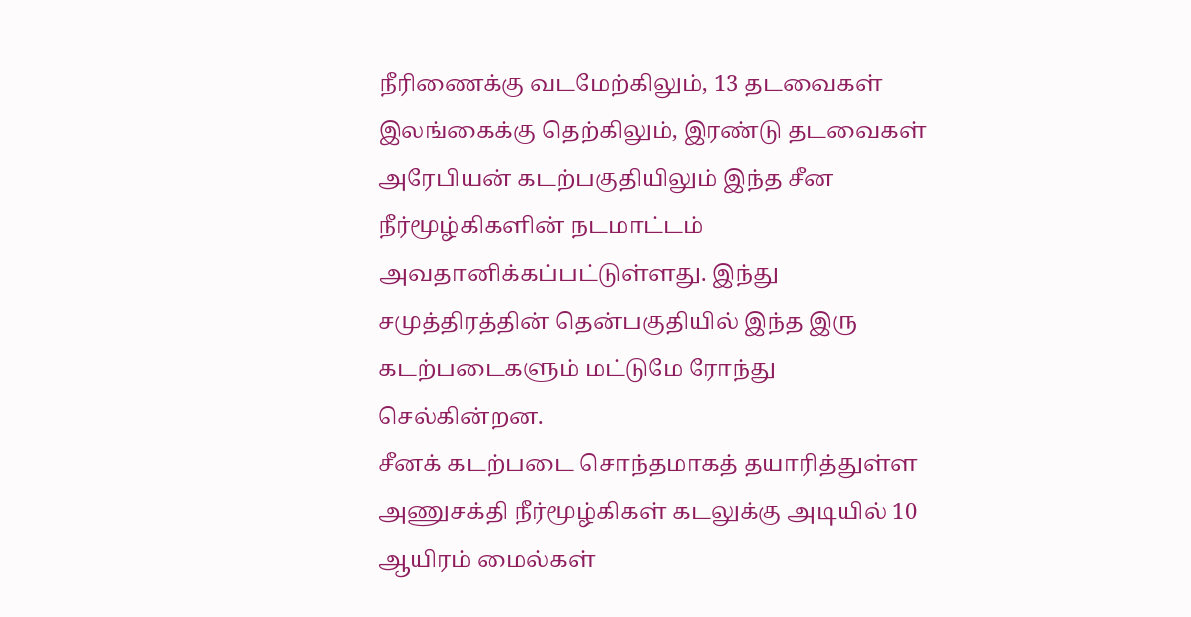நீரிணைக்கு வடமேற்கிலும், 13 தடவைகள் இலங்கைக்கு தெற்கிலும், இரண்டு தடவைகள் அரேபியன் கடற்பகுதியிலும் இந்த சீன நீர்மூழ்கிகளின் நடமாட்டம் அவதானிக்கப்பட்டுள்ளது. இந்து சமுத்திரத்தின் தென்பகுதியில் இந்த இரு கடற்படைகளும் மட்டுமே ரோந்து செல்கின்றன.
சீனக் கடற்படை சொந்தமாகத் தயாரித்துள்ள அணுசக்தி நீர்மூழ்கிகள் கடலுக்கு அடியில் 10 ஆயிரம் மைல்கள்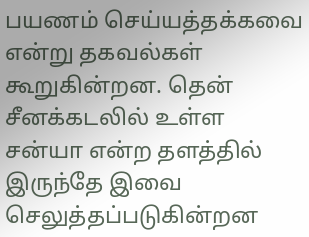பயணம் செய்யத்தக்கவை என்று தகவல்கள் கூறுகின்றன. தென் சீனக்கடலில் உள்ள சன்யா என்ற தளத்தில் இருந்தே இவை செலுத்தப்படுகின்றன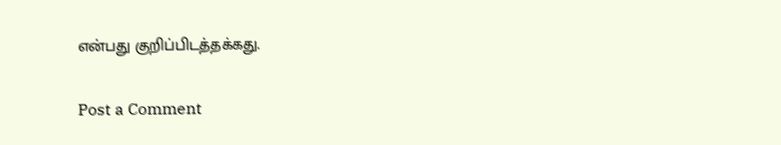என்பது குறிப்பிடத்தக்கது.

Post a Comment